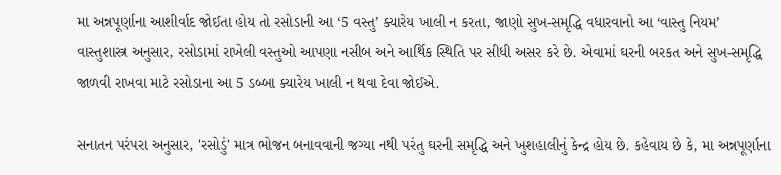મા અન્નપૂર્ણાના આશીર્વાદ જોઈતા હોય તો રસોડાની આ ‘5 વસ્તુ’ ક્યારેય ખાલી ન કરતા, જાણો સુખ-સમૃદ્ધિ વધારવાનો આ ‘વાસ્તુ નિયમ’
વાસ્તુશાસ્ત્ર અનુસાર, રસોડામાં રાખેલી વસ્તુઓ આપણા નસીબ અને આર્થિક સ્થિતિ પર સીધી અસર કરે છે. એવામાં ઘરની બરકત અને સુખ-સમૃદ્ધિ જાળવી રાખવા માટે રસોડાના આ 5 ડબ્બા ક્યારેય ખાલી ન થવા દેવા જોઈએ.

સનાતન પરંપરા અનુસાર, 'રસોડું' માત્ર ભોજન બનાવવાની જગ્યા નથી પરંતુ ઘરની સમૃદ્ધિ અને ખુશહાલીનું કેન્દ્ર હોય છે. કહેવાય છે કે, મા અન્નપૂર્ણાના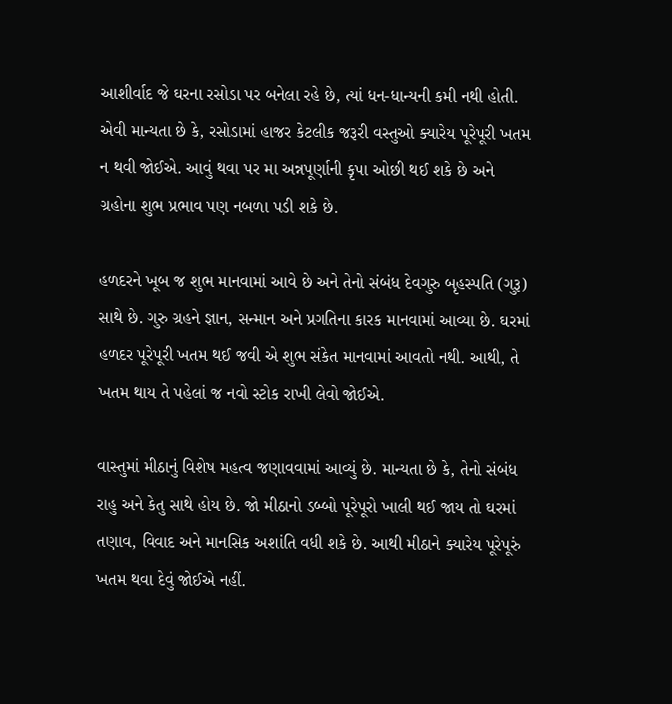આશીર્વાદ જે ઘરના રસોડા પર બનેલા રહે છે, ત્યાં ધન-ધાન્યની કમી નથી હોતી. એવી માન્યતા છે કે, રસોડામાં હાજર કેટલીક જરૂરી વસ્તુઓ ક્યારેય પૂરેપૂરી ખતમ ન થવી જોઈએ. આવું થવા પર મા અન્નપૂર્ણાની કૃપા ઓછી થઈ શકે છે અને ગ્રહોના શુભ પ્રભાવ પણ નબળા પડી શકે છે.

હળદરને ખૂબ જ શુભ માનવામાં આવે છે અને તેનો સંબંધ દેવગુરુ બૃહસ્પતિ (ગુરૂ) સાથે છે. ગુરુ ગ્રહને જ્ઞાન, સન્માન અને પ્રગતિના કારક માનવામાં આવ્યા છે. ઘરમાં હળદર પૂરેપૂરી ખતમ થઈ જવી એ શુભ સંકેત માનવામાં આવતો નથી. આથી, તે ખતમ થાય તે પહેલાં જ નવો સ્ટોક રાખી લેવો જોઈએ.

વાસ્તુમાં મીઠાનું વિશેષ મહત્વ જણાવવામાં આવ્યું છે. માન્યતા છે કે, તેનો સંબંધ રાહુ અને કેતુ સાથે હોય છે. જો મીઠાનો ડબ્બો પૂરેપૂરો ખાલી થઈ જાય તો ઘરમાં તણાવ, વિવાદ અને માનસિક અશાંતિ વધી શકે છે. આથી મીઠાને ક્યારેય પૂરેપૂરું ખતમ થવા દેવું જોઈએ નહીં.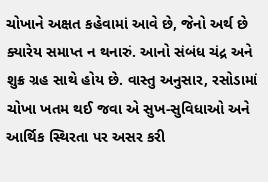ચોખાને અક્ષત કહેવામાં આવે છે, જેનો અર્થ છે ક્યારેય સમાપ્ત ન થનારું. આનો સંબંધ ચંદ્ર અને શુક્ર ગ્રહ સાથે હોય છે. વાસ્તુ અનુસાર, રસોડામાં ચોખા ખતમ થઈ જવા એ સુખ-સુવિધાઓ અને આર્થિક સ્થિરતા પર અસર કરી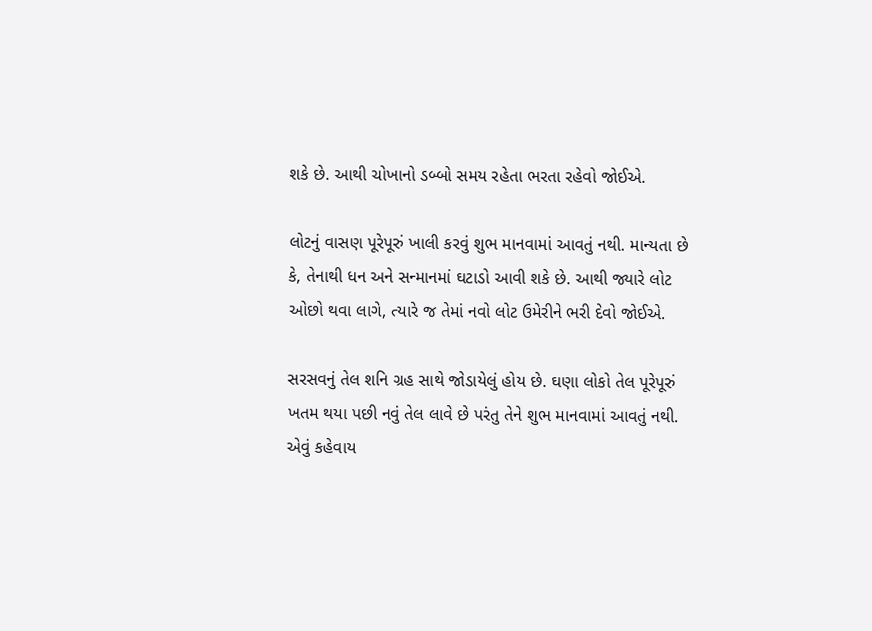શકે છે. આથી ચોખાનો ડબ્બો સમય રહેતા ભરતા રહેવો જોઈએ.

લોટનું વાસણ પૂરેપૂરું ખાલી કરવું શુભ માનવામાં આવતું નથી. માન્યતા છે કે, તેનાથી ધન અને સન્માનમાં ઘટાડો આવી શકે છે. આથી જ્યારે લોટ ઓછો થવા લાગે, ત્યારે જ તેમાં નવો લોટ ઉમેરીને ભરી દેવો જોઈએ.

સરસવનું તેલ શનિ ગ્રહ સાથે જોડાયેલું હોય છે. ઘણા લોકો તેલ પૂરેપૂરું ખતમ થયા પછી નવું તેલ લાવે છે પરંતુ તેને શુભ માનવામાં આવતું નથી. એવું કહેવાય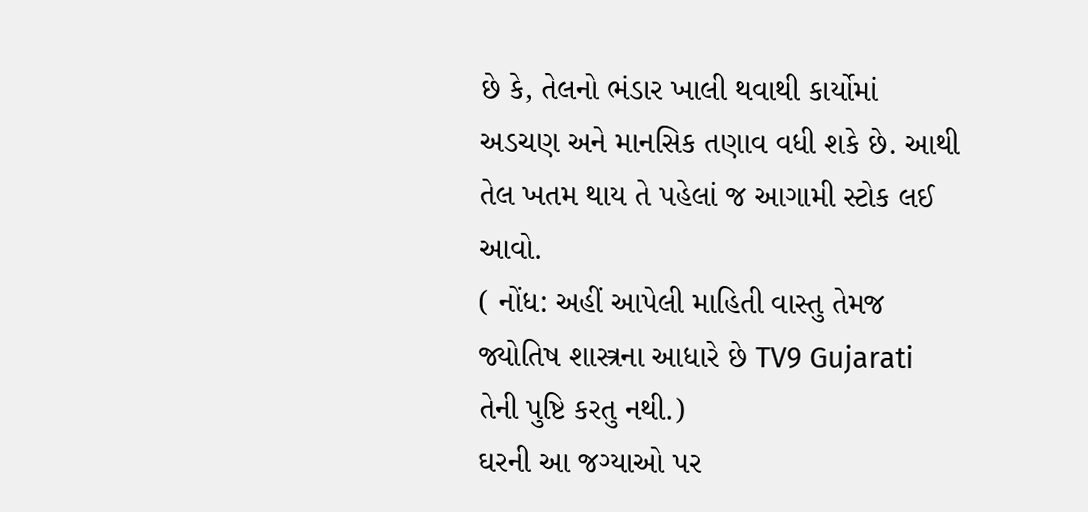છે કે, તેલનો ભંડાર ખાલી થવાથી કાર્યોમાં અડચણ અને માનસિક તણાવ વધી શકે છે. આથી તેલ ખતમ થાય તે પહેલાં જ આગામી સ્ટોક લઈ આવો.
( નોંધ: અહીં આપેલી માહિતી વાસ્તુ તેમજ જ્યોતિષ શાસ્ત્રના આધારે છે TV9 Gujarati તેની પુષ્ટિ કરતુ નથી.)
ઘરની આ જગ્યાઓ પર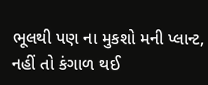ભૂલથી પણ ના મુકશો મની પ્લાન્ટ, નહીં તો કંગાળ થઈ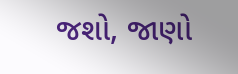જશો, જાણો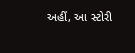અહીં, આ સ્ટોરી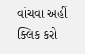વાંચવા અહીં ક્લિક કરો